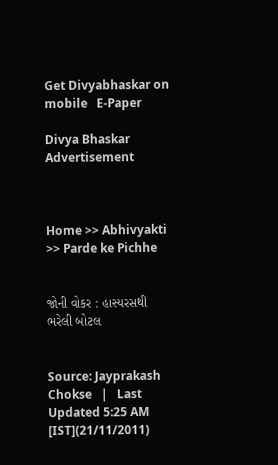Get Divyabhaskar on mobile   E-Paper

Divya Bhaskar
Advertisement



Home >> Abhivyakti >> Parde ke Pichhe


જોની વોકર : હાસ્યરસથી ભરેલી બોટલ


Source: Jayprakash Chokse   |   Last Updated 5:25 AM [IST](21/11/2011)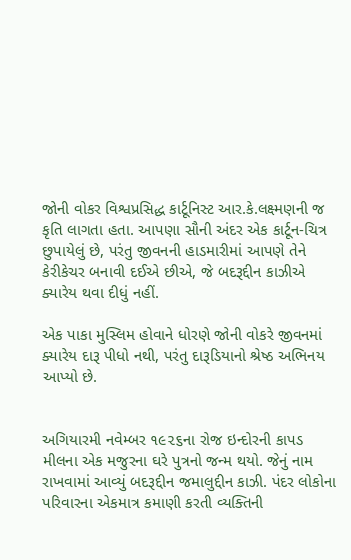જોની વોકર વિશ્વપ્રસિદ્ધ કાર્ટૂનિસ્ટ આર.કે.લક્ષ્મણની જ કૃતિ લાગતા હતા. આપણા સૌની અંદર એક કાર્ટૂન-ચિત્ર છુપાયેલું છે, પરંતુ જીવનની હાડમારીમાં આપણે તેને
કેરીકેચર બનાવી દઈએ છીએ, જે બદરૂદ્દીન કાઝીએ ક્યારેય થવા દીધું નહીં.

એક પાકા મુસ્લિમ હોવાને ધોરણે જોની વોકરે જીવનમાં ક્યારેય દારૂ પીધો નથી, પરંતુ દારૂડિયાનો શ્રેષ્ઠ અભિનય આપ્યો છે.


અગિયારમી નવેમ્બર ૧૯૨૬ના રોજ ઇન્દોરની કાપડ મીલના એક મજુરના ઘરે પુત્રનો જન્મ થયો. જેનું નામ રાખવામાં આવ્યું બદરૂદ્દીન જમાલુદ્દીન કાઝી. પંદર લોકોના પરિવારના એકમાત્ર કમાણી કરતી વ્યક્તિની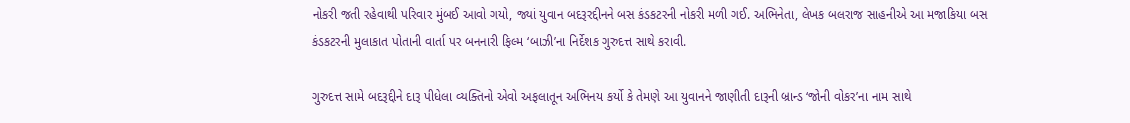નોકરી જતી રહેવાથી પરિવાર મુંબઈ આવો ગયો, જ્યાં યુવાન બદરૂરદ્દીનને બસ કંડકટરની નોકરી મળી ગઈ. અભિનેતા, લેખક બલરાજ સાહનીએ આ મજાકિયા બસ કંડકટરની મુલાકાત પોતાની વાર્તા પર બનનારી ફિલ્મ ‘બાઝી’ના નિર્દેશક ગુરુદત્ત સાથે કરાવી.

ગુરુદત્ત સામે બદરૂદ્દીને દારૂ પીધેલા વ્યક્તિનો એવો અફલાતૂન અભિનય કર્યો કે તેમણે આ યુવાનને જાણીતી દારૂની બ્રાન્ડ ‘જોની વોકર’ના નામ સાથે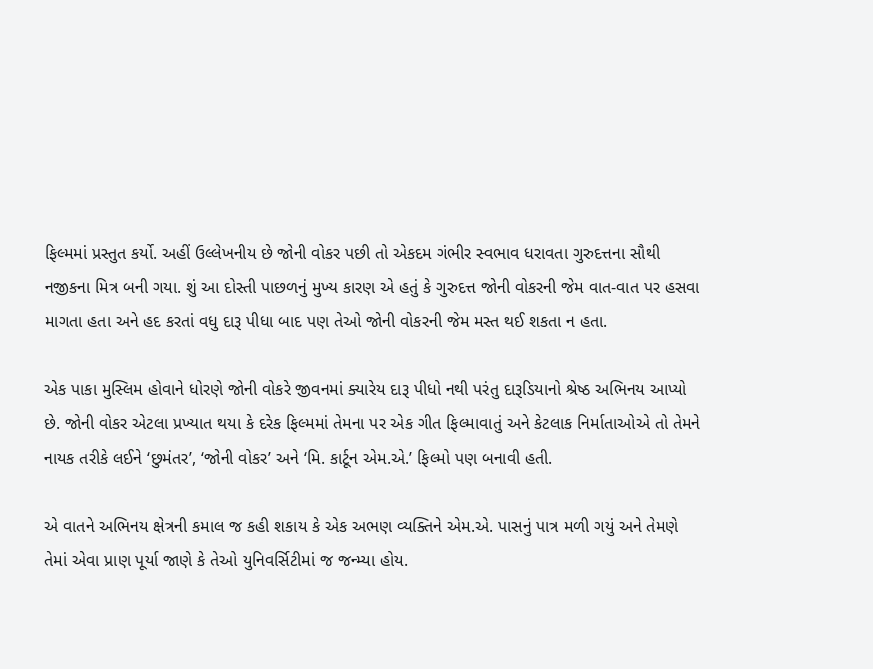ફિલ્મમાં પ્રસ્તુત કર્યો. અહીં ઉલ્લેખનીય છે જોની વોકર પછી તો એકદમ ગંભીર સ્વભાવ ધરાવતા ગુરુદત્તના સૌથી નજીકના મિત્ર બની ગયા. શું આ દોસ્તી પાછળનું મુખ્ય કારણ એ હતું કે ગુરુદત્ત જોની વોકરની જેમ વાત-વાત પર હસવા માગતા હતા અને હદ કરતાં વધુ દારૂ પીધા બાદ પણ તેઓ જોની વોકરની જેમ મસ્ત થઈ શકતા ન હતા.

એક પાકા મુસ્લિમ હોવાને ધોરણે જોની વોકરે જીવનમાં ક્યારેય દારૂ પીધો નથી પરંતુ દારૂડિયાનો શ્રેષ્ઠ અભિનય આપ્યો છે. જોની વોકર એટલા પ્રખ્યાત થયા કે દરેક ફિલ્મમાં તેમના પર એક ગીત ફિલ્માવાતું અને કેટલાક નિર્માતાઓએ તો તેમને નાયક તરીકે લઈને ‘છુમંતર’, ‘જોની વોકર’ અને ‘મિ. કાર્ટૂન એમ.એ.’ ફિલ્મો પણ બનાવી હતી.

એ વાતને અભિનય ક્ષેત્રની કમાલ જ કહી શકાય કે એક અભણ વ્યક્તિને એમ.એ. પાસનું પાત્ર મળી ગયું અને તેમણે તેમાં એવા પ્રાણ પૂર્યા જાણે કે તેઓ યુનિવર્સિટીમાં જ જન્મ્યા હોય.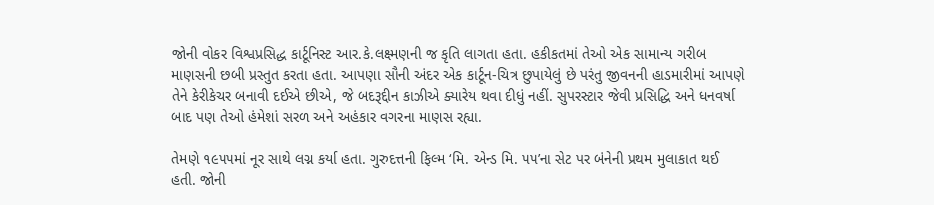જોની વોકર વિશ્વપ્રસિદ્ધ કાર્ટૂનિસ્ટ આર.કે.લક્ષ્મણની જ કૃતિ લાગતા હતા. હકીકતમાં તેઓ એક સામાન્ય ગરીબ માણસની છબી પ્રસ્તુત કરતા હતા. આપણા સૌની અંદર એક કાર્ટૂન-ચિત્ર છુપાયેલું છે પરંતુ જીવનની હાડમારીમાં આપણે તેને કેરીકેચર બનાવી દઈએ છીએ, જે બદરૂદ્દીન કાઝીએ ક્યારેય થવા દીધું નહીં. સુપરસ્ટાર જેવી પ્રસિદ્ધિ અને ધનવર્ષા બાદ પણ તેઓ હંમેશાં સરળ અને અહંકાર વગરના માણસ રહ્યા.

તેમણે ૧૯૫૫માં નૂર સાથે લગ્ન કર્યા હતા. ગુરુદત્તની ફિલ્મ ‘મિ. એન્ડ મિ. ૫૫’ના સેટ પર બંનેની પ્રથમ મુલાકાત થઈ હતી. જોની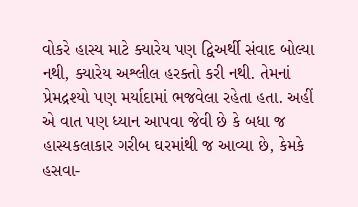વોકરે હાસ્ય માટે ક્યારેય પણ દ્વિઅર્થી સંવાદ બોલ્યા નથી, ક્યારેય અશ્લીલ હરક્તો કરી નથી. તેમનાં પ્રેમદ્રશ્યો પણ મર્યાદામાં ભજવેલા રહેતા હતા. અહીં એ વાત પણ ધ્યાન આપવા જેવી છે કે બધા જ હાસ્યકલાકાર ગરીબ ઘરમાંથી જ આવ્યા છે, કેમકે હસવા-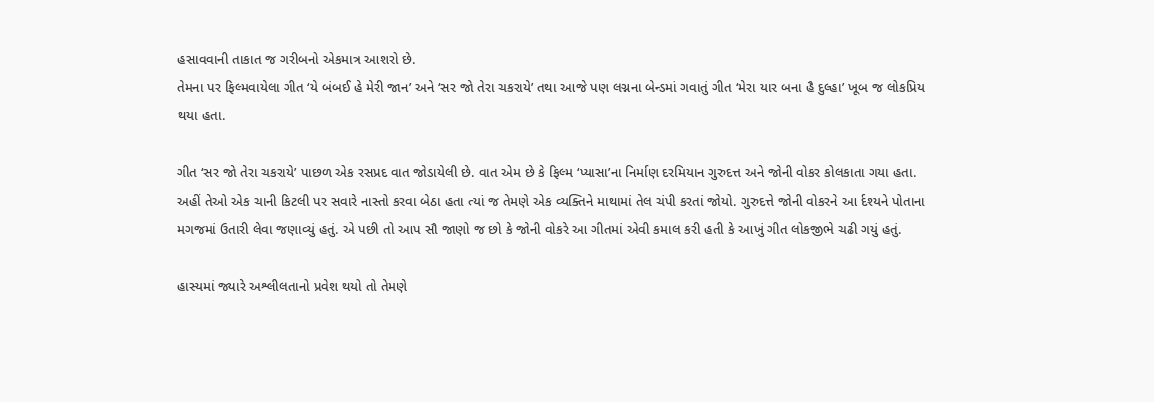હસાવવાની તાકાત જ ગરીબનો એકમાત્ર આશરો છે.
તેમના પર ફિલ્મવાયેલા ગીત ‘યે બંબઈ હે મેરી જાન’ અને ‘સર જો તેરા ચકરાયે’ તથા આજે પણ લગ્નના બેન્ડમાં ગવાતું ગીત ‘મેરા યાર બના હૈ દુલ્હા’ ખૂબ જ લોકપ્રિય થયા હતા.

ગીત ‘સર જો તેરા ચકરાયે’ પાછળ એક રસપ્રદ વાત જોડાયેલી છે. વાત એમ છે કે ફિલ્મ ‘પ્યાસા’ના નિર્માણ દરમિયાન ગુરુદત્ત અને જોની વોકર કોલકાતા ગયા હતા. અહીં તેઓ એક ચાની કિટલી પર સવારે નાસ્તો કરવા બેઠા હતા ત્યાં જ તેમણે એક વ્યક્તિને માથામાં તેલ ચંપી કરતાં જોયો. ગુરુદત્તે જોની વોકરને આ ર્દશ્યને પોતાના મગજમાં ઉતારી લેવા જણાવ્યું હતું. એ પછી તો આપ સૌ જાણો જ છો કે જોની વોકરે આ ગીતમાં એવી કમાલ કરી હતી કે આખું ગીત લોકજીભે ચઢી ગયું હતું.

હાસ્યમાં જ્યારે અશ્લીલતાનો પ્રવેશ થયો તો તેમણે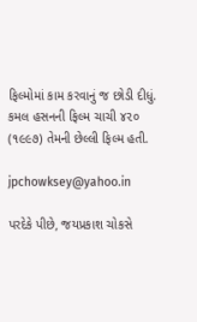ફિલ્મોમાં કામ કરવાનું જ છોડી દીધું. કમલ હસનની ફિલ્મ ચાચી ૪૨૦ (૧૯૯૭) તેમની છેલ્લી ફિલ્મ હતી.

jpchowksey@yahoo.in

પરદેકે પીછે, જયપ્રકાશ ચોકસે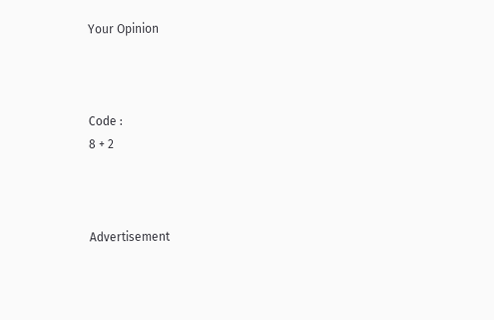Your Opinion



Code :
8 + 2



Advertisement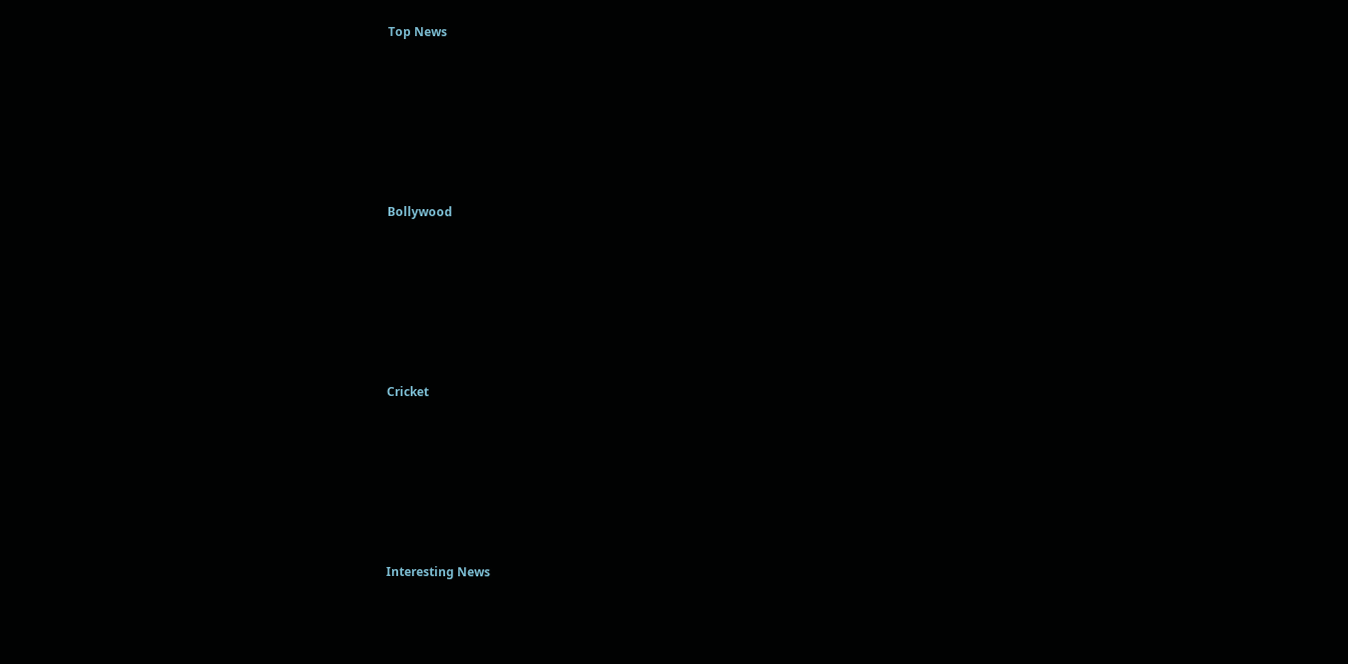Top News











Bollywood











Cricket











Interesting News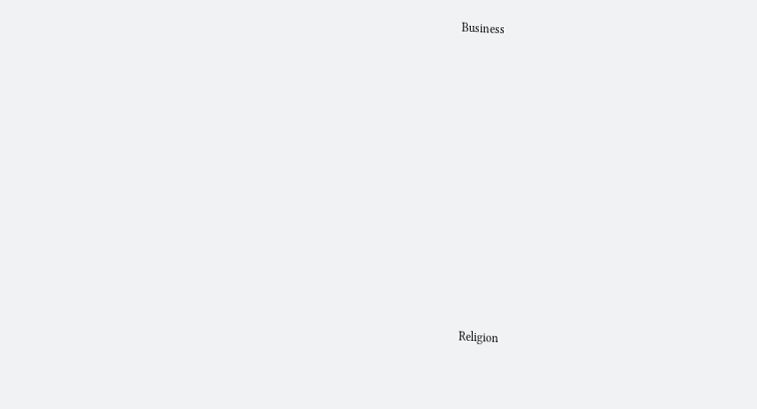Business











Religion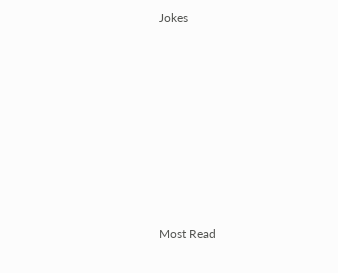Jokes











Most Read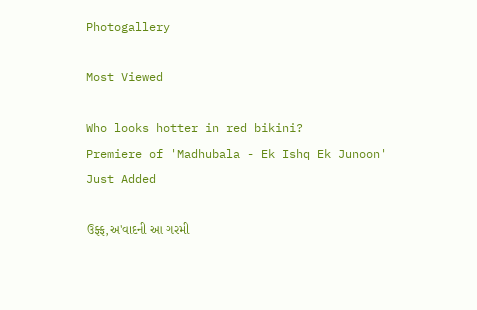Photogallery

Most Viewed

Who looks hotter in red bikini?
Premiere of 'Madhubala - Ek Ishq Ek Junoon'
Just Added

ઉફ્ફ,અ'વાદની આ ગરમી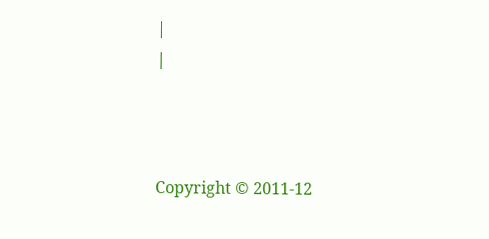|
|



Copyright © 2011-12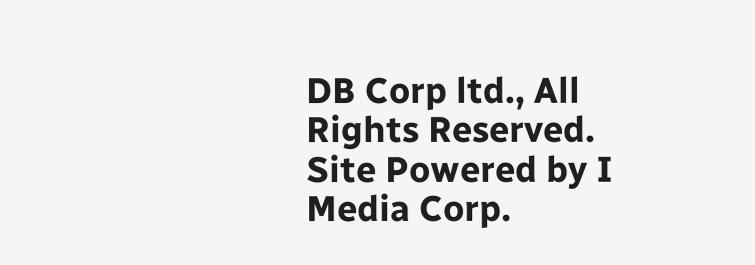DB Corp ltd., All Rights Reserved.
Site Powered by I Media Corp.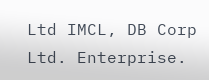Ltd IMCL, DB Corp Ltd. Enterprise.